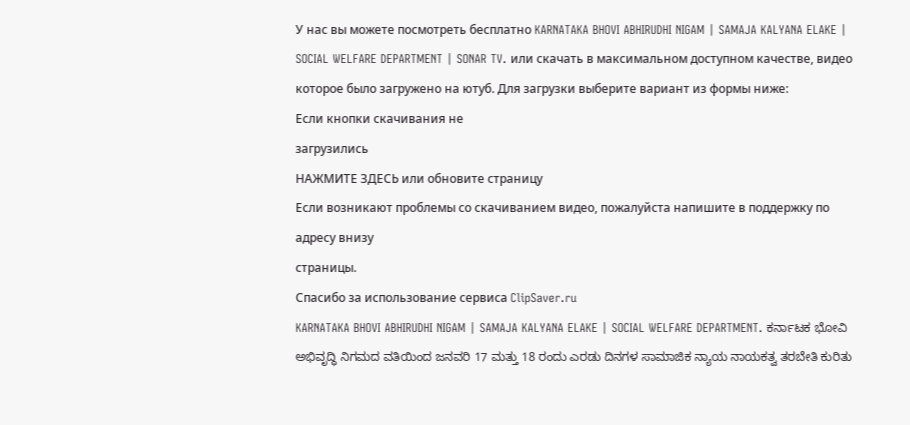У нас вы можете посмотреть бесплатно KARNATAKA BHOVI ABHIRUDHI NIGAM | SAMAJA KALYANA ELAKE | SOCIAL WELFARE DEPARTMENT | SONAR TV. или скачать в максимальном доступном качестве, видео которое было загружено на ютуб. Для загрузки выберите вариант из формы ниже:
Если кнопки скачивания не
загрузились
НАЖМИТЕ ЗДЕСЬ или обновите страницу
Если возникают проблемы со скачиванием видео, пожалуйста напишите в поддержку по адресу внизу
страницы.
Спасибо за использование сервиса ClipSaver.ru
KARNATAKA BHOVI ABHIRUDHI NIGAM | SAMAJA KALYANA ELAKE | SOCIAL WELFARE DEPARTMENT. ಕರ್ನಾಟಕ ಭೋವಿ ಅಭಿವೃದ್ಧಿ ನಿಗಮದ ವತಿಯಿಂದ ಜನವರಿ 17 ಮತ್ತು 18 ರಂದು ಎರಡು ದಿನಗಳ ಸಾಮಾಜಿಕ ನ್ಯಾಯ ನಾಯಕತ್ವ ತರಬೇತಿ ಕುರಿತು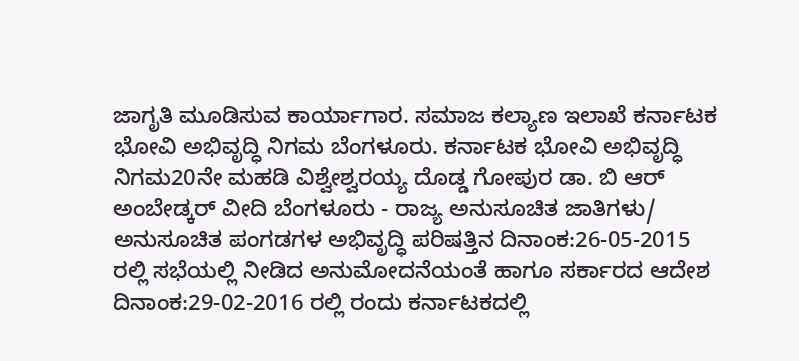ಜಾಗೃತಿ ಮೂಡಿಸುವ ಕಾರ್ಯಾಗಾರ. ಸಮಾಜ ಕಲ್ಯಾಣ ಇಲಾಖೆ ಕರ್ನಾಟಕ ಭೋವಿ ಅಭಿವೃದ್ಧಿ ನಿಗಮ ಬೆಂಗಳೂರು. ಕರ್ನಾಟಕ ಭೋವಿ ಅಭಿವೃದ್ಧಿ ನಿಗಮ20ನೇ ಮಹಡಿ ವಿಶ್ವೇಶ್ವರಯ್ಯ ದೊಡ್ಡ ಗೋಪುರ ಡಾ. ಬಿ ಆರ್ ಅಂಬೇಡ್ಕರ್ ವೀದಿ ಬೆಂಗಳೂರು - ರಾಜ್ಯ ಅನುಸೂಚಿತ ಜಾತಿಗಳು/ ಅನುಸೂಚಿತ ಪಂಗಡಗಳ ಅಭಿವೃದ್ಧಿ ಪರಿಷತ್ತಿನ ದಿನಾಂಕ:26-05-2015 ರಲ್ಲಿ ಸಭೆಯಲ್ಲಿ ನೀಡಿದ ಅನುಮೋದನೆಯಂತೆ ಹಾಗೂ ಸರ್ಕಾರದ ಆದೇಶ ದಿನಾಂಕ:29-02-2016 ರಲ್ಲಿ ರಂದು ಕರ್ನಾಟಕದಲ್ಲಿ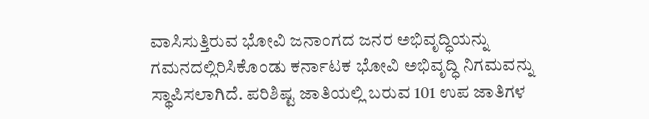ವಾಸಿಸುತ್ತಿರುವ ಭೋವಿ ಜನಾಂಗದ ಜನರ ಅಭಿವೃದ್ಧಿಯನ್ನು ಗಮನದಲ್ಲಿರಿಸಿಕೊಂಡು ಕರ್ನಾಟಕ ಭೋವಿ ಅಭಿವೃದ್ಧಿ ನಿಗಮವನ್ನು ಸ್ಥಾಪಿಸಲಾಗಿದೆ. ಪರಿಶಿಷ್ಟ ಜಾತಿಯಲ್ಲಿ ಬರುವ 101 ಉಪ ಜಾತಿಗಳ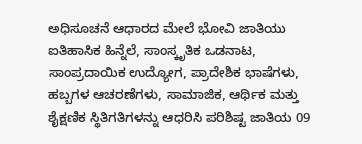ಅಧಿಸೂಚನೆ ಆಧಾರದ ಮೇಲೆ ಭೋವಿ ಜಾತಿಯು ಐತಿಹಾಸಿಕ ಹಿನ್ನೆಲೆ, ಸಾಂಸ್ಕೃತಿಕ ಒಡನಾಟ, ಸಾಂಪ್ರದಾಯಿಕ ಉದ್ಯೋಗ, ಪ್ರಾದೇಶಿಕ ಭಾಷೆಗಳು, ಹಬ್ಬಗಳ ಆಚರಣೆಗಳು, ಸಾಮಾಜಿಕ, ಆರ್ಥಿಕ ಮತ್ತು ಶೈಕ್ಷಣಿಕ ಸ್ಥಿತಿಗತಿಗಳನ್ನು ಆಧರಿಸಿ ಪರಿಶಿಷ್ಟ ಜಾತಿಯ 09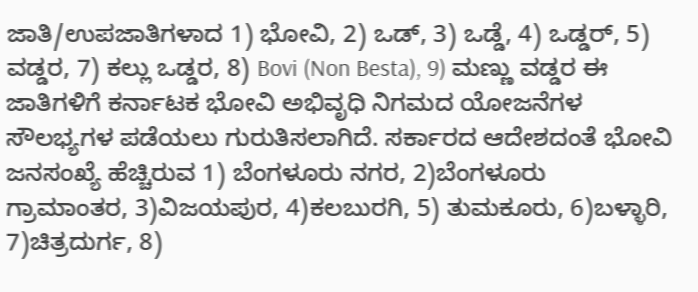ಜಾತಿ/ಉಪಜಾತಿಗಳಾದ 1) ಭೋವಿ, 2) ಒಡ್, 3) ಒಡ್ಡೆ, 4) ಒಡ್ಡರ್, 5) ವಡ್ಡರ, 7) ಕಲ್ಲು ಒಡ್ಡರ, 8) Bovi (Non Besta), 9) ಮಣ್ಣು ವಡ್ಡರ ಈ ಜಾತಿಗಳಿಗೆ ಕರ್ನಾಟಕ ಭೋವಿ ಅಭಿವೃಧಿ ನಿಗಮದ ಯೋಜನೆಗಳ ಸೌಲಭ್ಯಗಳ ಪಡೆಯಲು ಗುರುತಿಸಲಾಗಿದೆ. ಸರ್ಕಾರದ ಆದೇಶದಂತೆ ಭೋವಿ ಜನಸಂಖ್ಯೆ ಹೆಚ್ಚಿರುವ 1) ಬೆಂಗಳೂರು ನಗರ, 2)ಬೆಂಗಳೂರು ಗ್ರಾಮಾಂತರ, 3)ವಿಜಯಪುರ, 4)ಕಲಬುರಗಿ, 5) ತುಮಕೂರು, 6)ಬಳ್ಳಾರಿ, 7)ಚಿತ್ರದುರ್ಗ, 8)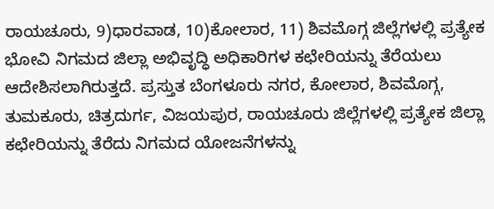ರಾಯಚೂರು, 9)ಧಾರವಾಡ, 10)ಕೋಲಾರ, 11) ಶಿವಮೊಗ್ಗ ಜಿಲ್ಲೆಗಳಲ್ಲಿ ಪ್ರತ್ಯೇಕ ಭೋವಿ ನಿಗಮದ ಜಿಲ್ಲಾ ಅಭಿವೃದ್ಧಿ ಅಧಿಕಾರಿಗಳ ಕಛೇರಿಯನ್ನು ತೆರೆಯಲು ಆದೇಶಿಸಲಾಗಿರುತ್ತದೆ. ಪ್ರಸ್ತುತ ಬೆಂಗಳೂರು ನಗರ, ಕೋಲಾರ, ಶಿವಮೊಗ್ಗ, ತುಮಕೂರು, ಚಿತ್ರದುರ್ಗ, ವಿಜಯಪುರ, ರಾಯಚೂರು ಜಿಲ್ಲೆಗಳಲ್ಲಿ ಪ್ರತ್ಯೇಕ ಜಿಲ್ಲಾ ಕಛೇರಿಯನ್ನು ತೆರೆದು ನಿಗಮದ ಯೋಜನೆಗಳನ್ನು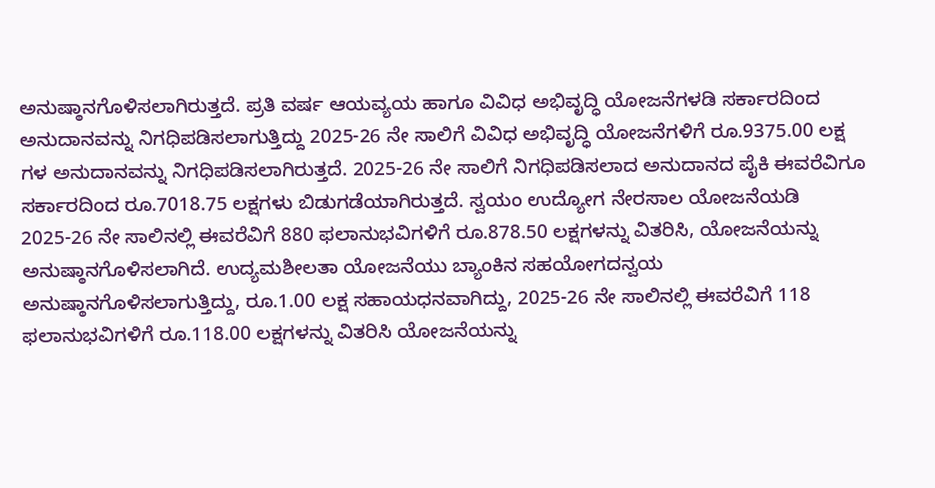ಅನುಷ್ಠಾನಗೊಳಿಸಲಾಗಿರುತ್ತದೆ. ಪ್ರತಿ ವರ್ಷ ಆಯವ್ಯಯ ಹಾಗೂ ವಿವಿಧ ಅಭಿವೃದ್ಧಿ ಯೋಜನೆಗಳಡಿ ಸರ್ಕಾರದಿಂದ ಅನುದಾನವನ್ನು ನಿಗಧಿಪಡಿಸಲಾಗುತ್ತಿದ್ದು 2025-26 ನೇ ಸಾಲಿಗೆ ವಿವಿಧ ಅಭಿವೃದ್ಧಿ ಯೋಜನೆಗಳಿಗೆ ರೂ.9375.00 ಲಕ್ಷ ಗಳ ಅನುದಾನವನ್ನು ನಿಗಧಿಪಡಿಸಲಾಗಿರುತ್ತದೆ. 2025-26 ನೇ ಸಾಲಿಗೆ ನಿಗಧಿಪಡಿಸಲಾದ ಅನುದಾನದ ಪೈಕಿ ಈವರೆವಿಗೂ ಸರ್ಕಾರದಿಂದ ರೂ.7018.75 ಲಕ್ಷಗಳು ಬಿಡುಗಡೆಯಾಗಿರುತ್ತದೆ. ಸ್ವಯಂ ಉದ್ಯೋಗ ನೇರಸಾಲ ಯೋಜನೆಯಡಿ 2025-26 ನೇ ಸಾಲಿನಲ್ಲಿ ಈವರೆವಿಗೆ 880 ಫಲಾನುಭವಿಗಳಿಗೆ ರೂ.878.50 ಲಕ್ಷಗಳನ್ನು ವಿತರಿಸಿ, ಯೋಜನೆಯನ್ನು ಅನುಷ್ಠಾನಗೊಳಿಸಲಾಗಿದೆ. ಉದ್ಯಮಶೀಲತಾ ಯೋಜನೆಯು ಬ್ಯಾಂಕಿನ ಸಹಯೋಗದನ್ವಯ ಅನುಷ್ಠಾನಗೊಳಿಸಲಾಗುತ್ತಿದ್ದು, ರೂ.1.00 ಲಕ್ಷ ಸಹಾಯಧನವಾಗಿದ್ದು, 2025-26 ನೇ ಸಾಲಿನಲ್ಲಿ ಈವರೆವಿಗೆ 118 ಫಲಾನುಭವಿಗಳಿಗೆ ರೂ.118.00 ಲಕ್ಷಗಳನ್ನು ವಿತರಿಸಿ ಯೋಜನೆಯನ್ನು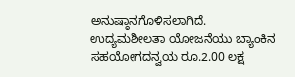ಅನುಷ್ಠಾನಗೊಳಿಸಲಾಗಿದೆ. ಉದ್ಯಮಶೀಲತಾ ಯೋಜನೆಯು ಬ್ಯಾಂಕಿನ ಸಹಯೋಗದನ್ವಯ ರೂ.2.00 ಲಕ್ಷ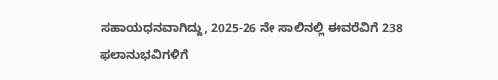ಸಹಾಯಧನವಾಗಿದ್ದು, 2025-26 ನೇ ಸಾಲಿನಲ್ಲಿ ಈವರೆವಿಗೆ 238 ಫಲಾನುಭವಿಗಳಿಗೆ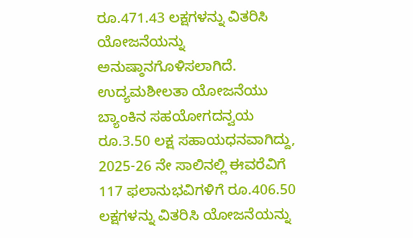ರೂ.471.43 ಲಕ್ಷಗಳನ್ನು ವಿತರಿಸಿ ಯೋಜನೆಯನ್ನು ಅನುಷ್ಠಾನಗೊಳಿಸಲಾಗಿದೆ. ಉದ್ಯಮಶೀಲತಾ ಯೋಜನೆಯು ಬ್ಯಾಂಕಿನ ಸಹಯೋಗದನ್ವಯ ರೂ.3.50 ಲಕ್ಷ ಸಹಾಯಧನವಾಗಿದ್ದು, 2025-26 ನೇ ಸಾಲಿನಲ್ಲಿ ಈವರೆವಿಗೆ 117 ಫಲಾನುಭವಿಗಳಿಗೆ ರೂ.406.50 ಲಕ್ಷಗಳನ್ನು ವಿತರಿಸಿ ಯೋಜನೆಯನ್ನು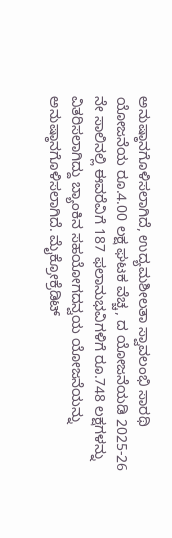ಅನುಷ್ಠಾನಗೊಳಿಸಲಾಗಿದೆ, ಉದ್ಯಮಶೀಲತಾ ಸ್ವಾವಲಂಭಿ ಸಾರಥಿ ಯೋಜನೆಯ ರೂ.4.00 ಲಕ್ಷ ಘಟಕ ವೆಚ್ಚ, ದ ಯೋಜನೆಯಡಿ 2025-26 ನೇ ಸಾಲಿನಲ್ಲಿ ಈವರೆವಿಗೆ 187 ಫಲಾನುಭವಿಗಳಿಗೆ ರೂ.748 ಲಕ್ಷಗಳನ್ನು ವಿತರಿಸಲಾಗಿದ್ದು ಬ್ಯಾಂಕಿನ ಸಹಯೋಗದನ್ವಯ ಯೋಜನೆಯನ್ನು ಅನುಷ್ಠಾನಗೊಳಿಸಲಾಗಿದೆ. ಮೈಕ್ರೋಕ್ರೆಡಿಟ್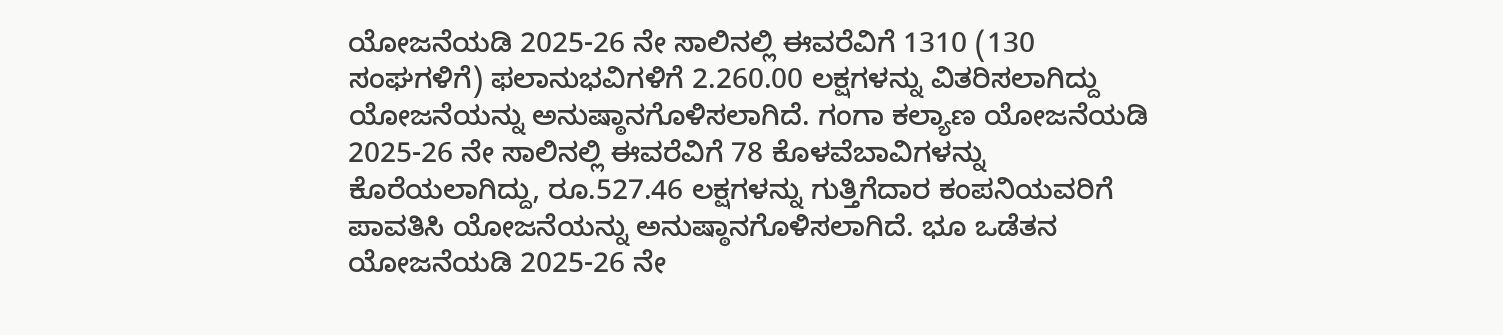ಯೋಜನೆಯಡಿ 2025-26 ನೇ ಸಾಲಿನಲ್ಲಿ ಈವರೆವಿಗೆ 1310 (130 ಸಂಘಗಳಿಗೆ) ಫಲಾನುಭವಿಗಳಿಗೆ 2.260.00 ಲಕ್ಷಗಳನ್ನು ವಿತರಿಸಲಾಗಿದ್ದು ಯೋಜನೆಯನ್ನು ಅನುಷ್ಠಾನಗೊಳಿಸಲಾಗಿದೆ. ಗಂಗಾ ಕಲ್ಯಾಣ ಯೋಜನೆಯಡಿ 2025-26 ನೇ ಸಾಲಿನಲ್ಲಿ ಈವರೆವಿಗೆ 78 ಕೊಳವೆಬಾವಿಗಳನ್ನು ಕೊರೆಯಲಾಗಿದ್ದು, ರೂ.527.46 ಲಕ್ಷಗಳನ್ನು ಗುತ್ತಿಗೆದಾರ ಕಂಪನಿಯವರಿಗೆ ಪಾವತಿಸಿ ಯೋಜನೆಯನ್ನು ಅನುಷ್ಠಾನಗೊಳಿಸಲಾಗಿದೆ. ಭೂ ಒಡೆತನ ಯೋಜನೆಯಡಿ 2025-26 ನೇ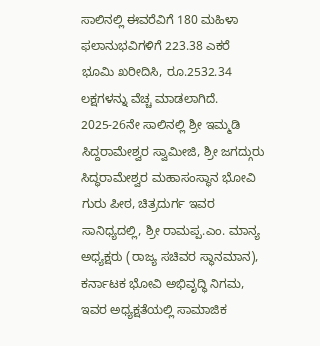ಸಾಲಿನಲ್ಲಿ ಈವರೆವಿಗೆ 180 ಮಹಿಳಾ ಫಲಾನುಭವಿಗಳಿಗೆ 223.38 ಎಕರೆ ಭೂಮಿ ಖರೀದಿಸಿ, ರೂ.2532.34 ಲಕ್ಷಗಳನ್ನು ವೆಚ್ಚ ಮಾಡಲಾಗಿದೆ. 2025-26ನೇ ಸಾಲಿನಲ್ಲಿ ಶ್ರೀ ಇಮ್ಮಡಿ ಸಿದ್ದರಾಮೇಶ್ವರ ಸ್ವಾಮೀಜಿ, ಶ್ರೀ ಜಗದ್ಗುರು ಸಿದ್ಧರಾಮೇಶ್ವರ ಮಹಾಸಂಸ್ಥಾನ ಭೋವಿ ಗುರು ಪೀಠ, ಚಿತ್ರದುರ್ಗ ಇವರ ಸಾನಿಧ್ಯದಲ್ಲಿ, ಶ್ರೀ ರಾಮಪ್ಪ.ಎಂ. ಮಾನ್ಯ ಅಧ್ಯಕ್ಷರು (ರಾಜ್ಯ ಸಚಿವರ ಸ್ಥಾನಮಾನ), ಕರ್ನಾಟಕ ಭೋವಿ ಅಭಿವೃದ್ಧಿ ನಿಗಮ, ಇವರ ಅಧ್ಯಕ್ಷತೆಯಲ್ಲಿ ಸಾಮಾಜಿಕ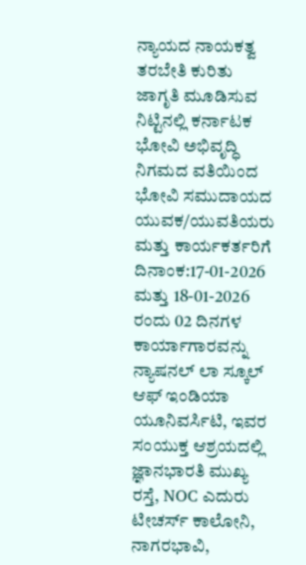ನ್ಯಾಯದ ನಾಯಕತ್ವ ತರಬೇತಿ ಕುರಿತು ಜಾಗೃತಿ ಮೂಡಿಸುವ ನಿಟ್ಟಿನಲ್ಲಿ ಕರ್ನಾಟಕ ಭೋವಿ ಅಭಿವೃದ್ಧಿ ನಿಗಮದ ವತಿಯಿಂದ ಭೋವಿ ಸಮುದಾಯದ ಯುವಕ/ಯುವತಿಯರು ಮತ್ತು ಕಾರ್ಯಕರ್ತರಿಗೆ ದಿನಾಂಕ:17-01-2026 ಮತ್ತು 18-01-2026 ರಂದು 02 ದಿನಗಳ ಕಾರ್ಯಾಗಾರವನ್ನು ನ್ಯಾಷನಲ್ ಲಾ ಸ್ಕೂಲ್ ಆಫ್ ಇಂಡಿಯಾ ಯೂನಿವರ್ಸಿಟಿ, ಇವರ ಸಂಯುಕ್ತ ಆಶ್ರಯದಲ್ಲಿ ಜ್ಞಾನಭಾರತಿ ಮುಖ್ಯ ರಸ್ತೆ, NOC ಎದುರು ಟೀಚರ್ಸ್ ಕಾಲೋನಿ, ನಾಗರಭಾವಿ,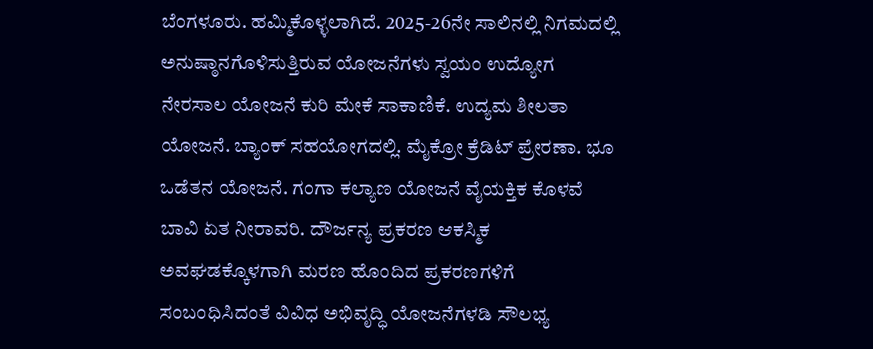ಬೆಂಗಳೂರು. ಹಮ್ಮಿಕೊಳ್ಳಲಾಗಿದೆ. 2025-26ನೇ ಸಾಲಿನಲ್ಲಿ ನಿಗಮದಲ್ಲಿ ಅನುಷ್ಠಾನಗೊಳಿಸುತ್ತಿರುವ ಯೋಜನೆಗಳು ಸ್ವಯಂ ಉದ್ಯೋಗ ನೇರಸಾಲ ಯೋಜನೆ ಕುರಿ ಮೇಕೆ ಸಾಕಾಣಿಕೆ. ಉದ್ಯಮ ಶೀಲತಾ ಯೋಜನೆ. ಬ್ಯಾಂಕ್ ಸಹಯೋಗದಲ್ಲಿ. ಮೈಕ್ರೋ ಕ್ರೆಡಿಟ್ ಪ್ರೇರಣಾ. ಭೂ ಒಡೆತನ ಯೋಜನೆ. ಗಂಗಾ ಕಲ್ಯಾಣ ಯೋಜನೆ ವೈಯಕ್ತಿಕ ಕೊಳವೆ ಬಾವಿ ಏತ ನೀರಾವರಿ. ದೌರ್ಜನ್ಯ ಪ್ರಕರಣ ಆಕಸ್ಮಿಕ ಅವಘಡಕ್ಕೊಳಗಾಗಿ ಮರಣ ಹೊಂದಿದ ಪ್ರಕರಣಗಳಿಗೆ ಸಂಬಂಧಿಸಿದಂತೆ ವಿವಿಧ ಅಭಿವೃದ್ಧಿ ಯೋಜನೆಗಳಡಿ ಸೌಲಭ್ಯ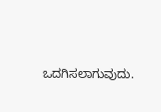ಒದಗಿಸಲಾಗುವುದು.